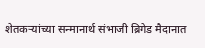शेतकऱ्यांच्या सन्मानार्थ संभाजी ब्रिगेड मैदानात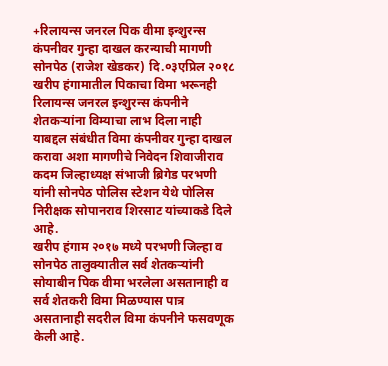+रिलायन्स जनरल पिक वीमा इन्शुरन्स कंपनीवर गुन्हा दाखल करन्याची मागणी
सोनपेठ (राजेश खेडकर) दि.०३एप्रिल २०१८
खरीप हंगामातील पिकाचा विमा भरूनही रिलायन्स जनरल इन्शुरन्स कंपनीने शेतकऱ्यांना विम्याचा लाभ दिला नाही याबद्दल संबंधीत विमा कंपनीवर गुन्हा दाखल करावा अशा मागणीचे निवेदन शिवाजीराव कदम जिल्हाध्यक्ष संभाजी ब्रिगेड परभणी यांनी सोनपेठ पोलिस स्टेशन येथे पोलिस निरीक्षक सोपानराव शिरसाट यांच्याकडे दिले आहे.
खरीप हंगाम २०१७ मध्ये परभणी जिल्हा व सोनपेठ तालुक्यातील सर्व शेतकऱ्यांनी सोयाबीन पिक वीमा भरलेला असतानाही व सर्व शेतकरी विमा मिळण्यास पात्र असतानाही सदरील विमा कंपनीने फसवणूक केली आहे.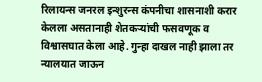रिलायन्स जनरल इन्शुरन्स कंपनीचा शासनाशी करार केलला असतानाही शेतकऱ्यांची फसवणूक व विश्वासघात केला आहे. गुन्हा दाखल नाही झाला तर न्यालयात जाऊन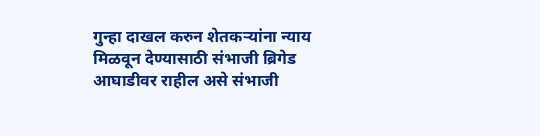गुन्हा दाखल करुन शेतकऱ्यांना न्याय मिळवून देण्यासाठी संभाजी ब्रिगेड आघाडीवर राहील असे संभाजी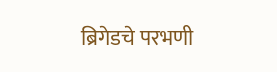ब्रिगेडचे परभणी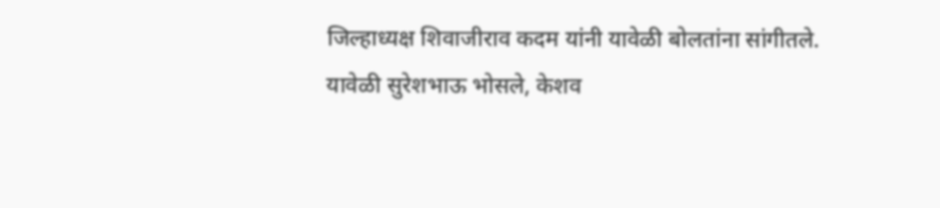जिल्हाध्यक्ष शिवाजीराव कदम यांनी यावेळी बोलतांना सांगीतले.
यावेळी सुरेशभाऊ भोसले, केशव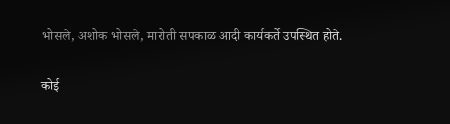भोसले, अशोक भोसले, मारोती सपकाळ आदी कार्यकर्ते उपस्थित होते.

कोई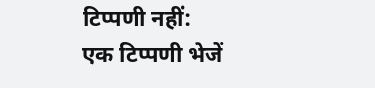टिप्पणी नहीं:
एक टिप्पणी भेजें